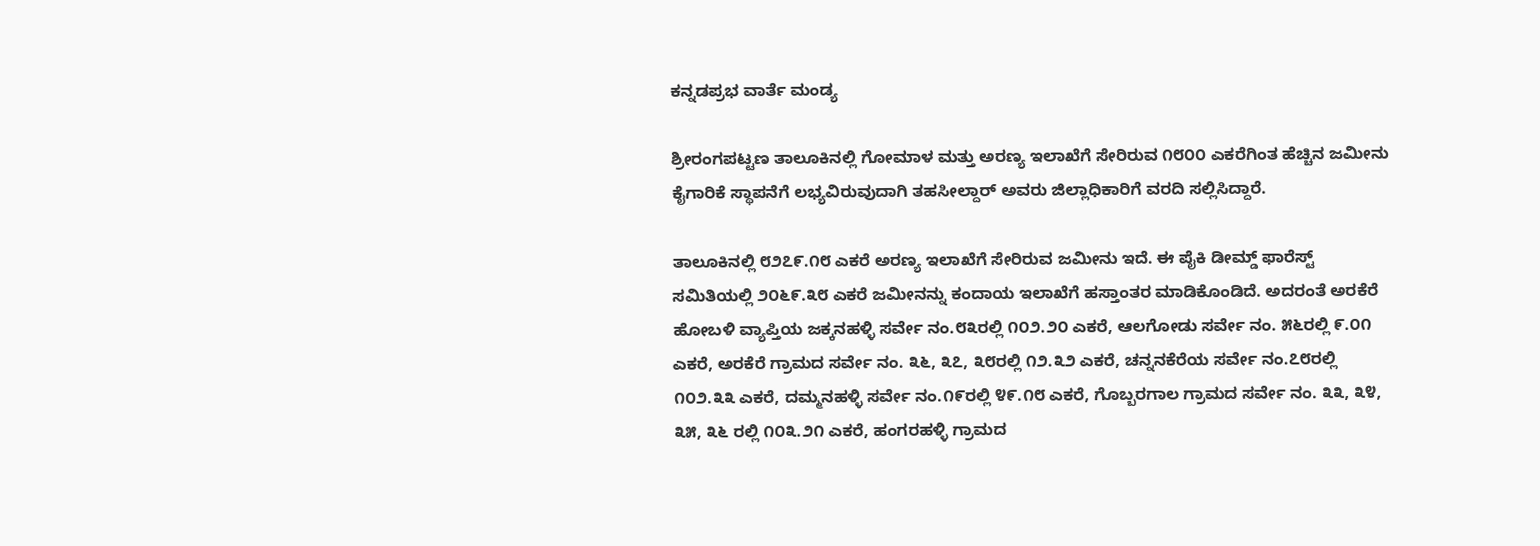ಕನ್ನಡಪ್ರಭ ವಾರ್ತೆ ಮಂಡ್ಯ

ಶ್ರೀರಂಗಪಟ್ಟಣ ತಾಲೂಕಿನಲ್ಲಿ ಗೋಮಾಳ ಮತ್ತು ಅರಣ್ಯ ಇಲಾಖೆಗೆ ಸೇರಿರುವ ೧೮೦೦ ಎಕರೆಗಿಂತ ಹೆಚ್ಚಿನ ಜಮೀನು ಕೈಗಾರಿಕೆ ಸ್ಥಾಪನೆಗೆ ಲಭ್ಯವಿರುವುದಾಗಿ ತಹಸೀಲ್ದಾರ್ ಅವರು ಜಿಲ್ಲಾಧಿಕಾರಿಗೆ ವರದಿ ಸಲ್ಲಿಸಿದ್ದಾರೆ.

ತಾಲೂಕಿನಲ್ಲಿ ೮೨೭೯.೧೮ ಎಕರೆ ಅರಣ್ಯ ಇಲಾಖೆಗೆ ಸೇರಿರುವ ಜಮೀನು ಇದೆ. ಈ ಪೈಕಿ ಡೀಮ್ಡ್ ಫಾರೆಸ್ಟ್ ಸಮಿತಿಯಲ್ಲಿ ೨೦೬೯.೩೮ ಎಕರೆ ಜಮೀನನ್ನು ಕಂದಾಯ ಇಲಾಖೆಗೆ ಹಸ್ತಾಂತರ ಮಾಡಿಕೊಂಡಿದೆ. ಅದರಂತೆ ಅರಕೆರೆ ಹೋಬಳಿ ವ್ಯಾಪ್ತಿಯ ಜಕ್ಕನಹಳ್ಳಿ ಸರ್ವೇ ನಂ.೮೩ರಲ್ಲಿ ೧೦೨.೨೦ ಎಕರೆ, ಆಲಗೋಡು ಸರ್ವೇ ನಂ. ೫೬ರಲ್ಲಿ ೯.೦೧ ಎಕರೆ, ಅರಕೆರೆ ಗ್ರಾಮದ ಸರ್ವೇ ನಂ. ೩೬, ೩೭, ೩೮ರಲ್ಲಿ ೧೨.೩೨ ಎಕರೆ, ಚನ್ನನಕೆರೆಯ ಸರ್ವೇ ನಂ.೭೮ರಲ್ಲಿ ೧೦೨.೩೩ ಎಕರೆ, ದಮ್ಮನಹಳ್ಳಿ ಸರ್ವೇ ನಂ.೧೯ರಲ್ಲಿ ೪೯.೧೮ ಎಕರೆ, ಗೊಬ್ಬರಗಾಲ ಗ್ರಾಮದ ಸರ್ವೇ ನಂ. ೩೩, ೩೪, ೩೫, ೩೬ ರಲ್ಲಿ ೧೦೩.೨೧ ಎಕರೆ, ಹಂಗರಹಳ್ಳಿ ಗ್ರಾಮದ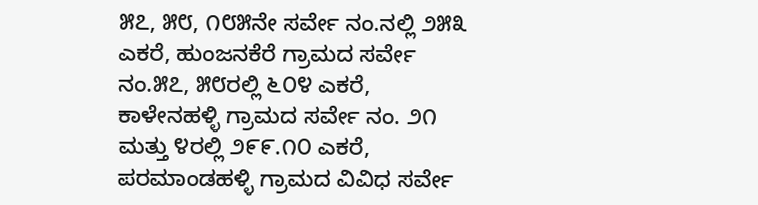೫೭, ೫೮, ೧೮೫ನೇ ಸರ್ವೇ ನಂ.ನಲ್ಲಿ ೨೫೩ ಎಕರೆ, ಹುಂಜನಕೆರೆ ಗ್ರಾಮದ ಸರ್ವೇ ನಂ.೫೭, ೫೮ರಲ್ಲಿ ೬೦೪ ಎಕರೆ, ಕಾಳೇನಹಳ್ಳಿ ಗ್ರಾಮದ ಸರ್ವೇ ನಂ. ೨೧ ಮತ್ತು ೪ರಲ್ಲಿ ೨೯೯.೧೦ ಎಕರೆ, ಪರಮಾಂಡಹಳ್ಳಿ ಗ್ರಾಮದ ವಿವಿಧ ಸರ್ವೇ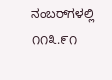ನಂಬರ್‌ಗಳಲ್ಲಿ ೧೧೩.೯೧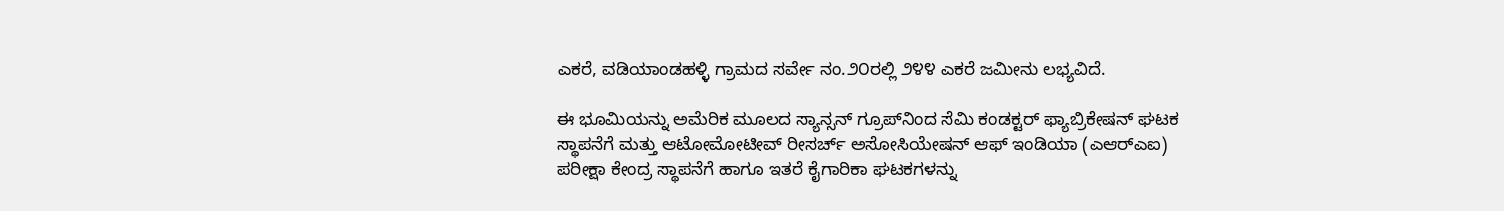ಎಕರೆ, ವಡಿಯಾಂಡಹಳ್ಳಿ ಗ್ರಾಮದ ಸರ್ವೇ ನಂ.೨೦ರಲ್ಲಿ ೨೪೪ ಎಕರೆ ಜಮೀನು ಲಭ್ಯವಿದೆ.

ಈ ಭೂಮಿಯನ್ನು ಅಮೆರಿಕ ಮೂಲದ ಸ್ಯಾನ್ಸನ್ ಗ್ರೂಪ್‌ನಿಂದ ಸೆಮಿ ಕಂಡಕ್ಟರ್ ಫ್ಯಾಬ್ರಿಕೇಷನ್ ಘಟಕ ಸ್ಥಾಪನೆಗೆ ಮತ್ತು ಆಟೋಮೋಟೀವ್ ರೀಸರ್ಚ್ ಅಸೋಸಿಯೇಷನ್ ಆಫ್ ಇಂಡಿಯಾ (ಎಆರ್‌ಎಐ) ಪರೀಕ್ಷಾ ಕೇಂದ್ರ ಸ್ಥಾಪನೆಗೆ ಹಾಗೂ ಇತರೆ ಕೈಗಾರಿಕಾ ಘಟಕಗಳನ್ನು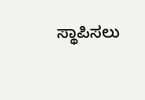ಸ್ಥಾಪಿಸಲು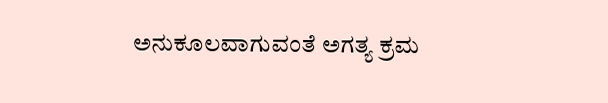ಅನುಕೂಲವಾಗುವಂತೆ ಅಗತ್ಯ ಕ್ರಮ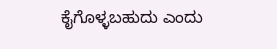ಕೈಗೊಳ್ಳಬಹುದು ಎಂದು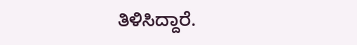ತಿಳಿಸಿದ್ದಾರೆ.